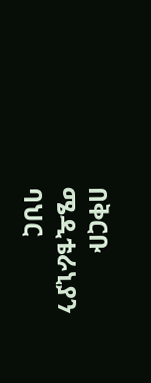በቅርቡ ሜዲቴራኒያን ባህር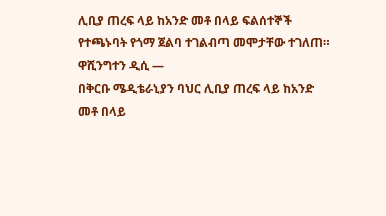ሊቢያ ጠረፍ ላይ ከአንድ መቶ በላይ ፍልሰተኞች የተጫኑባት የጎማ ጀልባ ተገልብጣ መሞታቸው ተገለጠ።
ዋሺንግተን ዲሲ —
በቅርቡ ሜዲቴራኒያን ባህር ሊቢያ ጠረፍ ላይ ከአንድ መቶ በላይ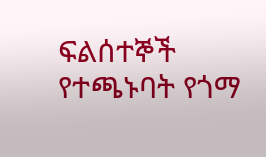ፍልሰተኞች የተጫኑባት የጎማ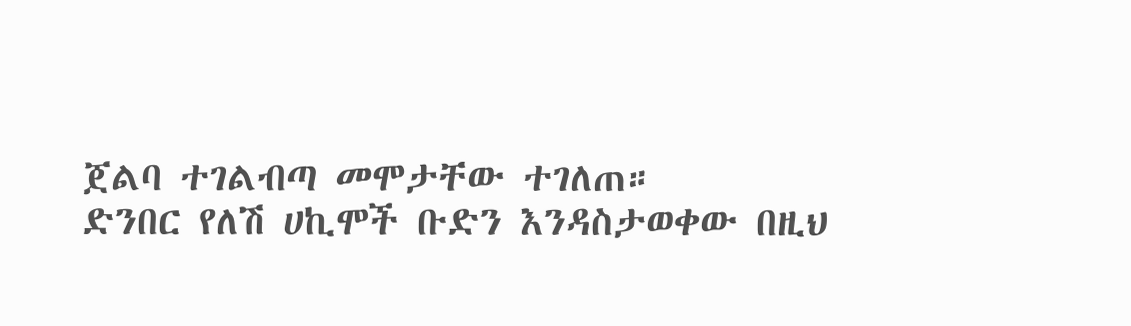ጀልባ ተገልብጣ መሞታቸው ተገለጠ።
ድንበር የለሽ ሀኪሞች ቡድን እንዳስታወቀው በዚህ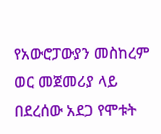የአውሮፓውያን መስከረም ወር መጀመሪያ ላይ በደረሰው አደጋ የሞቱት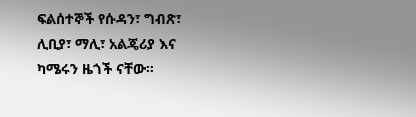ፍልሰተኞች የሱዳን፣ ግብጽ፣ ሊቢያ፣ ማሊ፣ አልጄሪያ እና ካሜሩን ዜጎች ናቸው።